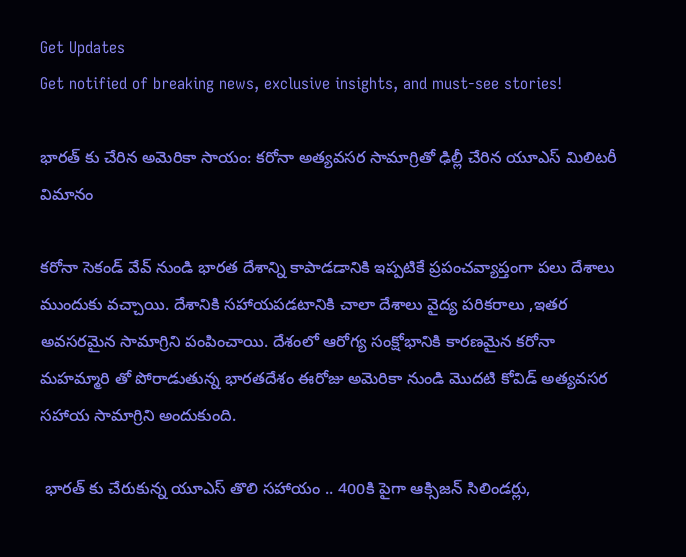Get Updates
Get notified of breaking news, exclusive insights, and must-see stories!

భారత్ కు చేరిన అమెరికా సాయం: కరోనా అత్యవసర సామాగ్రితో ఢిల్లీ చేరిన యూఎస్ మిలిటరీ విమానం

కరోనా సెకండ్ వేవ్ నుండి భారత దేశాన్ని కాపాడడానికి ఇప్పటికే ప్రపంచవ్యాప్తంగా పలు దేశాలు ముందుకు వచ్చాయి. దేశానికి సహాయపడటానికి చాలా దేశాలు వైద్య పరికరాలు ,ఇతర అవసరమైన సామాగ్రిని పంపించాయి. దేశంలో ఆరోగ్య సంక్షోభానికి కారణమైన కరోనా మహమ్మారి తో పోరాడుతున్న భారతదేశం ఈరోజు అమెరికా నుండి మొదటి కోవిడ్ అత్యవసర సహాయ సామాగ్రిని అందుకుంది.

 భారత్ కు చేరుకున్న యూఎస్ తొలి సహాయం .. 400కి పైగా ఆక్సిజన్ సిలిండర్లు,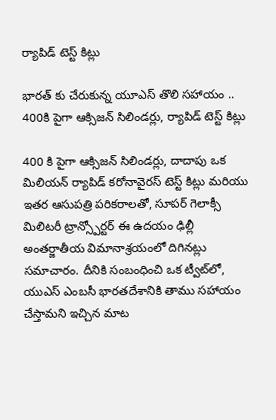ర్యాపిడ్ టెస్ట్ కిట్లు

భారత్ కు చేరుకున్న యూఎస్ తొలి సహాయం .. 400కి పైగా ఆక్సిజన్ సిలిండర్లు, ర్యాపిడ్ టెస్ట్ కిట్లు

400 కి పైగా ఆక్సిజన్ సిలిండర్లు, దాదాపు ఒక మిలియన్ ర్యాపిడ్ కరోనావైరస్ టెస్ట్ కిట్లు మరియు ఇతర ఆసుపత్రి పరికరాలతో, సూపర్ గెలాక్సీ మిలిటరీ ట్రాన్స్పోర్టర్ ఈ ఉదయం ఢిల్లీ అంతర్జాతీయ విమానాశ్రయంలో దిగినట్లు సమాచారం. దీనికి సంబంధించి ఒక ట్వీట్‌లో, యుఎస్ ఎంబసీ భారతదేశానికి తాము సహాయం చేస్తామని ఇచ్చిన మాట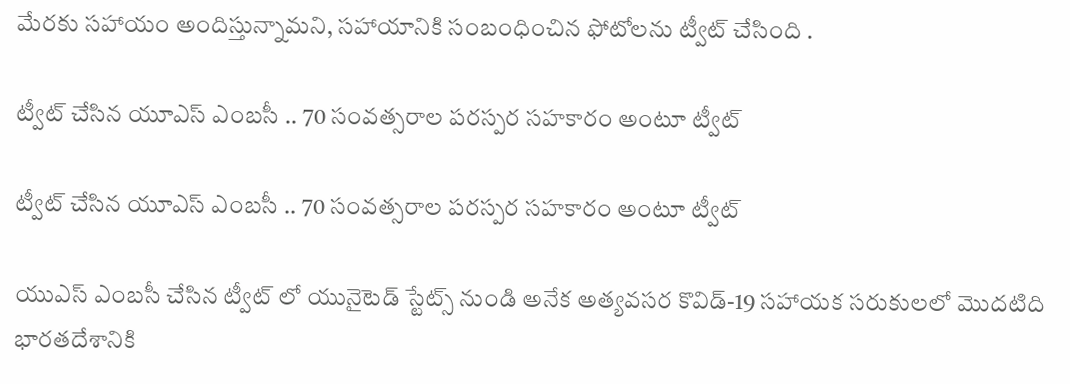మేరకు సహాయం అందిస్తున్నామని, సహాయానికి సంబంధించిన ఫోటోలను ట్వీట్ చేసింది .

ట్వీట్ చేసిన యూఎస్ ఎంబసీ .. 70 సంవత్సరాల పరస్పర సహకారం అంటూ ట్వీట్

ట్వీట్ చేసిన యూఎస్ ఎంబసీ .. 70 సంవత్సరాల పరస్పర సహకారం అంటూ ట్వీట్

యుఎస్ ఎంబసీ చేసిన ట్వీట్ లో యునైటెడ్ స్టేట్స్ నుండి అనేక అత్యవసర కొవిడ్-19 సహాయక సరుకులలో మొదటిది భారతదేశానికి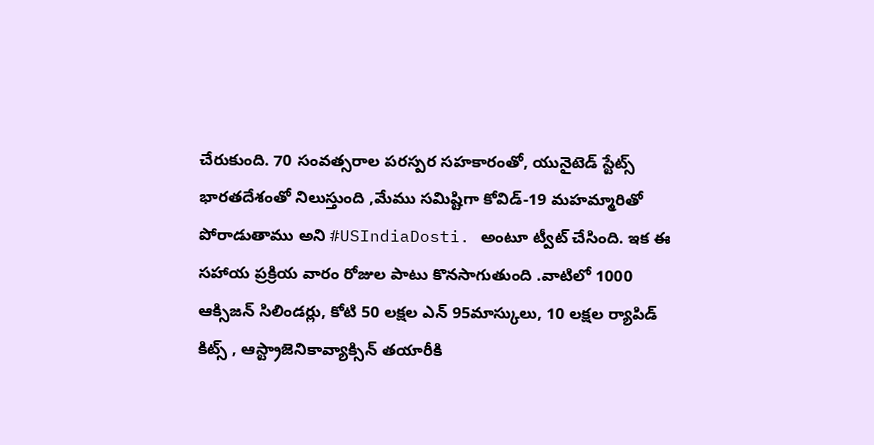చేరుకుంది. 70 సంవత్సరాల పరస్పర సహకారంతో, యునైటెడ్ స్టేట్స్ భారతదేశంతో నిలుస్తుంది ,మేము సమిష్టిగా కోవిడ్-19 మహమ్మారితో పోరాడుతాము అని #USIndiaDosti. అంటూ ట్వీట్ చేసింది. ఇక ఈ సహాయ ప్రక్రియ వారం రోజుల పాటు కొనసాగుతుంది .వాటిలో 1000 ఆక్సిజన్ సిలిండర్లు, కోటి 50 లక్షల ఎన్ 95మాస్కులు, 10 లక్షల ర్యాపిడ్ కిట్స్ , ఆస్ట్రాజెనికావ్యాక్సిన్ తయారీకి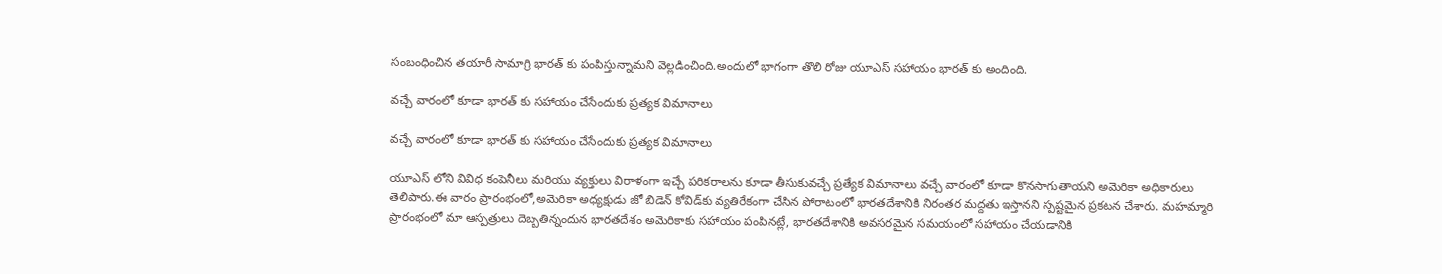సంబంధించిన తయారీ సామాగ్రి భారత్ కు పంపిస్తున్నామని వెల్లడించింది.అందులో భాగంగా తొలి రోజు యూఎస్ సహాయం భారత్ కు అందింది.

వచ్చే వారంలో కూడా భారత్ కు సహాయం చేసేందుకు ప్రత్యక విమానాలు

వచ్చే వారంలో కూడా భారత్ కు సహాయం చేసేందుకు ప్రత్యక విమానాలు

యూఎస్ లోని వివిధ కంపెనీలు మరియు వ్యక్తులు విరాళంగా ఇచ్చే పరికరాలను కూడా తీసుకువచ్చే ప్రత్యేక విమానాలు వచ్చే వారంలో కూడా కొనసాగుతాయని అమెరికా అధికారులు తెలిపారు.ఈ వారం ప్రారంభంలో,అమెరికా అధ్యక్షుడు జో బిడెన్ కోవిడ్‌కు వ్యతిరేకంగా చేసిన పోరాటంలో భారతదేశానికి నిరంతర మద్దతు ఇస్తానని స్పష్టమైన ప్రకటన చేశారు. మహమ్మారి ప్రారంభంలో మా ఆస్పత్రులు దెబ్బతిన్నందున భారతదేశం అమెరికాకు సహాయం పంపినట్లే, భారతదేశానికి అవసరమైన సమయంలో సహాయం చేయడానికి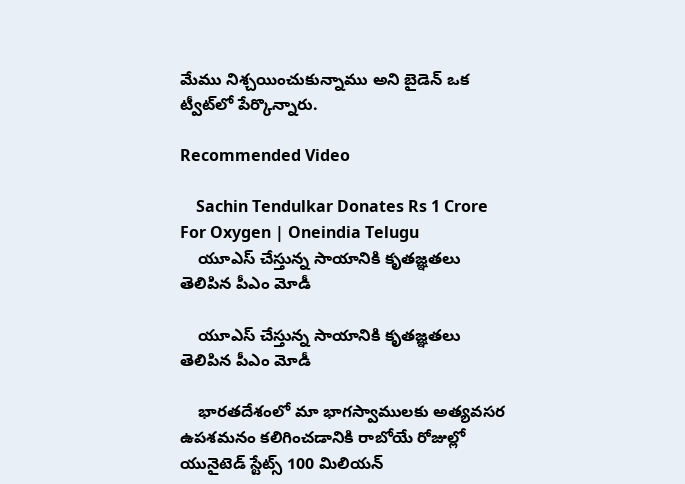మేము నిశ్చయించుకున్నాము అని బైడెన్ ఒక ట్వీట్‌లో పేర్కొన్నారు.

Recommended Video

    Sachin Tendulkar Donates Rs 1 Crore For Oxygen | Oneindia Telugu
    యూఎస్ చేస్తున్న సాయానికి కృతజ్ఞతలు తెలిపిన పీఎం మోడీ

    యూఎస్ చేస్తున్న సాయానికి కృతజ్ఞతలు తెలిపిన పీఎం మోడీ

    భారతదేశంలో మా భాగస్వాములకు అత్యవసర ఉపశమనం కలిగించడానికి రాబోయే రోజుల్లో యునైటెడ్ స్టేట్స్ 100 మిలియన్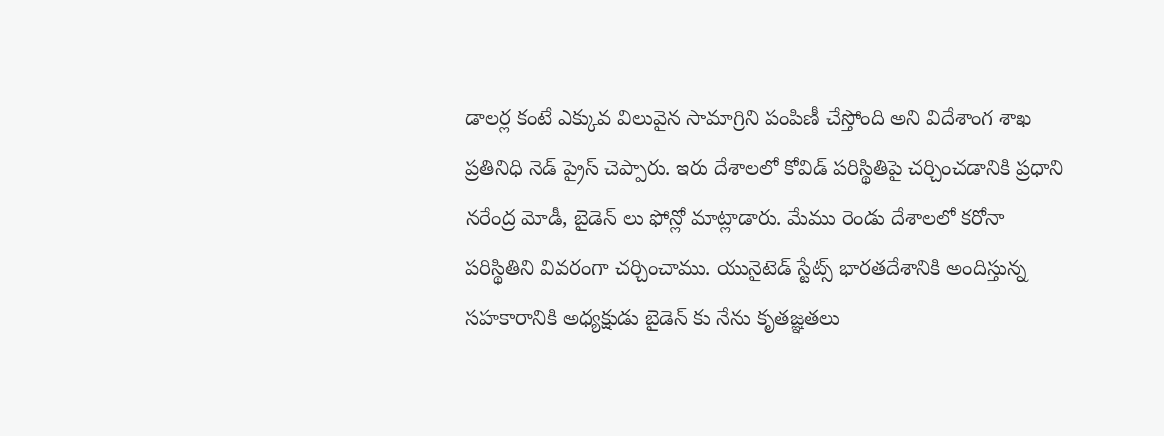డాలర్ల కంటే ఎక్కువ విలువైన సామాగ్రిని పంపిణీ చేస్తోంది అని విదేశాంగ శాఖ ప్రతినిధి నెడ్ ప్రైస్ చెప్పారు. ఇరు దేశాలలో కోవిడ్ పరిస్థితిపై చర్చించడానికి ప్రధాని నరేంద్ర మోడీ, బైడెన్ లు ఫోన్లో మాట్లాడారు. మేము రెండు దేశాలలో కరోనా పరిస్థితిని వివరంగా చర్చించాము. యునైటెడ్ స్టేట్స్ భారతదేశానికి అందిస్తున్న సహకారానికి అధ్యక్షుడు బైడెన్ కు నేను కృతజ్ఞతలు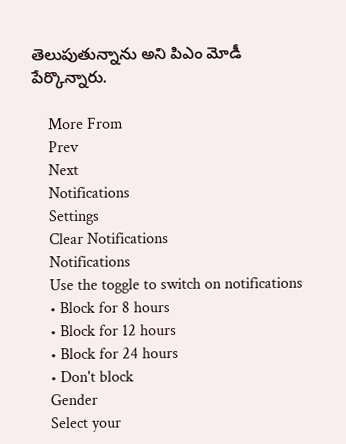తెలుపుతున్నాను అని పిఎం మోడీ పేర్కొన్నారు.

    More From
    Prev
    Next
    Notifications
    Settings
    Clear Notifications
    Notifications
    Use the toggle to switch on notifications
    • Block for 8 hours
    • Block for 12 hours
    • Block for 24 hours
    • Don't block
    Gender
    Select your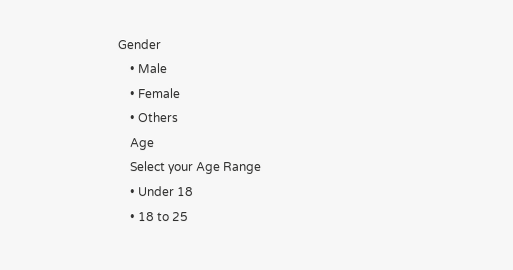Gender
    • Male
    • Female
    • Others
    Age
    Select your Age Range
    • Under 18
    • 18 to 25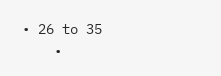• 26 to 35
    •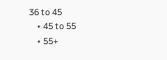36 to 45
    • 45 to 55
    • 55+